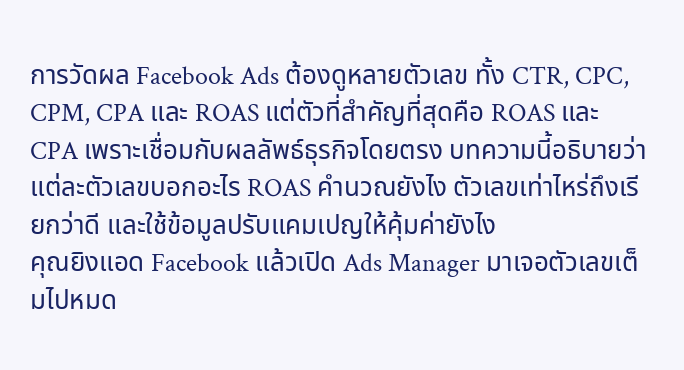การวัดผล Facebook Ads ต้องดูหลายตัวเลข ทั้ง CTR, CPC, CPM, CPA และ ROAS แต่ตัวที่สำคัญที่สุดคือ ROAS และ CPA เพราะเชื่อมกับผลลัพธ์ธุรกิจโดยตรง บทความนี้อธิบายว่าแต่ละตัวเลขบอกอะไร ROAS คำนวณยังไง ตัวเลขเท่าไหร่ถึงเรียกว่าดี และใช้ข้อมูลปรับแคมเปญให้คุ้มค่ายังไง
คุณยิงแอด Facebook แล้วเปิด Ads Manager มาเจอตัวเลขเต็มไปหมด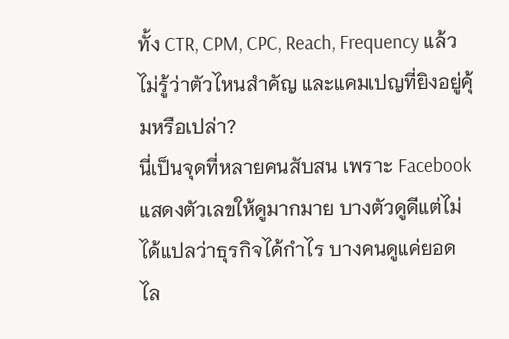ทั้ง CTR, CPM, CPC, Reach, Frequency แล้วไม่รู้ว่าตัวไหนสำคัญ และแคมเปญที่ยิงอยู่คุ้มหรือเปล่า?
นี่เป็นจุดที่หลายคนสับสน เพราะ Facebook แสดงตัวเลขให้ดูมากมาย บางตัวดูดีแต่ไม่ได้แปลว่าธุรกิจได้กำไร บางคนดูแค่ยอดไล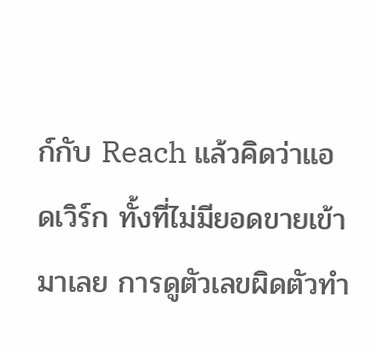ก์กับ Reach แล้วคิดว่าแอดเวิร์ก ทั้งที่ไม่มียอดขายเข้ามาเลย การดูตัวเลขผิดตัวทำ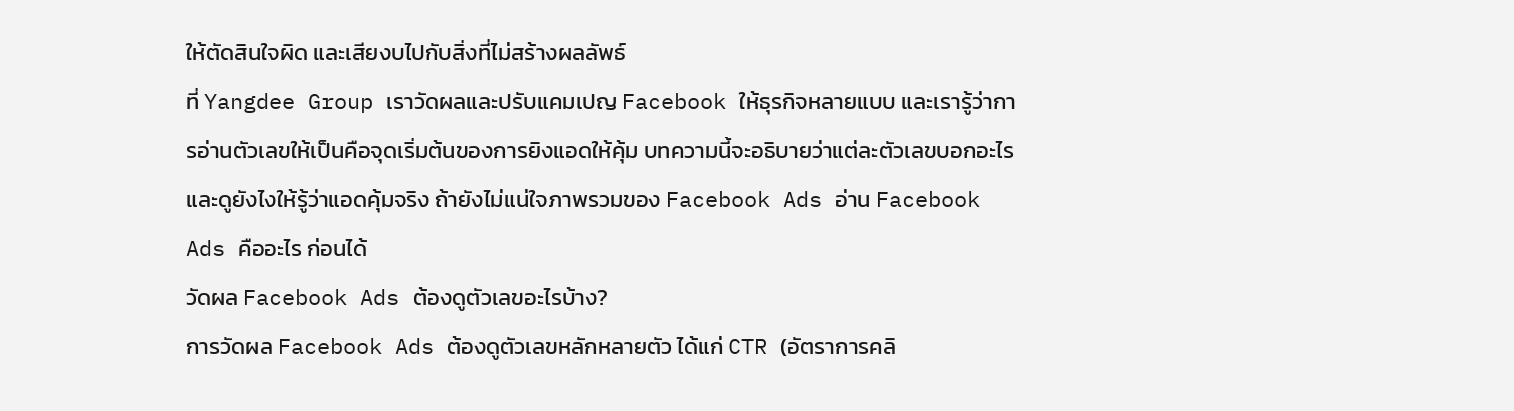ให้ตัดสินใจผิด และเสียงบไปกับสิ่งที่ไม่สร้างผลลัพธ์
ที่ Yangdee Group เราวัดผลและปรับแคมเปญ Facebook ให้ธุรกิจหลายแบบ และเรารู้ว่าการอ่านตัวเลขให้เป็นคือจุดเริ่มต้นของการยิงแอดให้คุ้ม บทความนี้จะอธิบายว่าแต่ละตัวเลขบอกอะไร และดูยังไงให้รู้ว่าแอดคุ้มจริง ถ้ายังไม่แน่ใจภาพรวมของ Facebook Ads อ่าน Facebook Ads คืออะไร ก่อนได้
วัดผล Facebook Ads ต้องดูตัวเลขอะไรบ้าง?
การวัดผล Facebook Ads ต้องดูตัวเลขหลักหลายตัว ได้แก่ CTR (อัตราการคลิ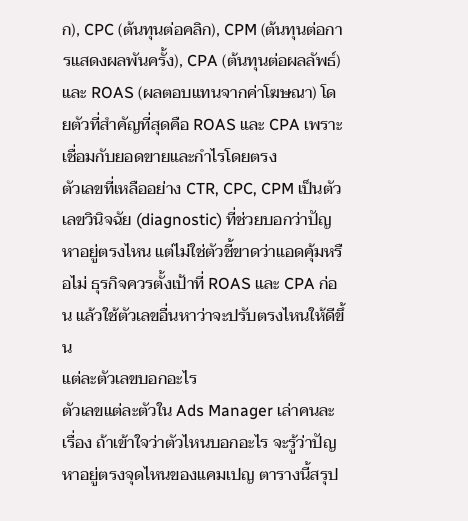ก), CPC (ต้นทุนต่อคลิก), CPM (ต้นทุนต่อการแสดงผลพันครั้ง), CPA (ต้นทุนต่อผลลัพธ์) และ ROAS (ผลตอบแทนจากค่าโฆษณา) โดยตัวที่สำคัญที่สุดคือ ROAS และ CPA เพราะเชื่อมกับยอดขายและกำไรโดยตรง
ตัวเลขที่เหลืออย่าง CTR, CPC, CPM เป็นตัวเลขวินิจฉัย (diagnostic) ที่ช่วยบอกว่าปัญหาอยู่ตรงไหน แต่ไม่ใช่ตัวชี้ขาดว่าแอดคุ้มหรือไม่ ธุรกิจควรตั้งเป้าที่ ROAS และ CPA ก่อน แล้วใช้ตัวเลขอื่นหาว่าจะปรับตรงไหนให้ดีขึ้น
แต่ละตัวเลขบอกอะไร
ตัวเลขแต่ละตัวใน Ads Manager เล่าคนละเรื่อง ถ้าเข้าใจว่าตัวไหนบอกอะไร จะรู้ว่าปัญหาอยู่ตรงจุดไหนของแคมเปญ ตารางนี้สรุป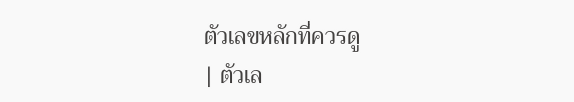ตัวเลขหลักที่ควรดู
| ตัวเล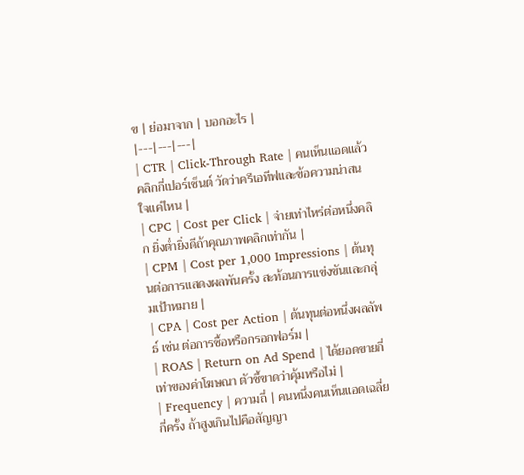ข | ย่อมาจาก | บอกอะไร |
|---|---|---|
| CTR | Click-Through Rate | คนเห็นแอดแล้วคลิกกี่เปอร์เซ็นต์ วัดว่าครีเอทีฟและข้อความน่าสนใจแค่ไหน |
| CPC | Cost per Click | จ่ายเท่าไหร่ต่อหนึ่งคลิก ยิ่งต่ำยิ่งดีถ้าคุณภาพคลิกเท่ากัน |
| CPM | Cost per 1,000 Impressions | ต้นทุนต่อการแสดงผลพันครั้ง สะท้อนการแข่งขันและกลุ่มเป้าหมาย |
| CPA | Cost per Action | ต้นทุนต่อหนึ่งผลลัพธ์ เช่น ต่อการซื้อหรือกรอกฟอร์ม |
| ROAS | Return on Ad Spend | ได้ยอดขายกี่เท่าของค่าโฆษณา ตัวชี้ขาดว่าคุ้มหรือไม่ |
| Frequency | ความถี่ | คนหนึ่งคนเห็นแอดเฉลี่ยกี่ครั้ง ถ้าสูงเกินไปคือสัญญา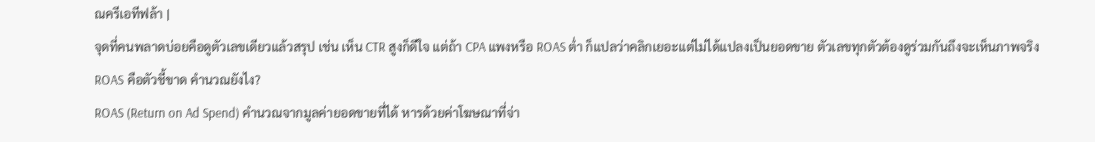ณครีเอทีฟล้า |
จุดที่คนพลาดบ่อยคือดูตัวเลขเดียวแล้วสรุป เช่น เห็น CTR สูงก็ดีใจ แต่ถ้า CPA แพงหรือ ROAS ต่ำ ก็แปลว่าคลิกเยอะแต่ไม่ได้แปลงเป็นยอดขาย ตัวเลขทุกตัวต้องดูร่วมกันถึงจะเห็นภาพจริง
ROAS คือตัวชี้ขาด คำนวณยังไง?
ROAS (Return on Ad Spend) คำนวณจากมูลค่ายอดขายที่ได้ หารด้วยค่าโฆษณาที่จ่า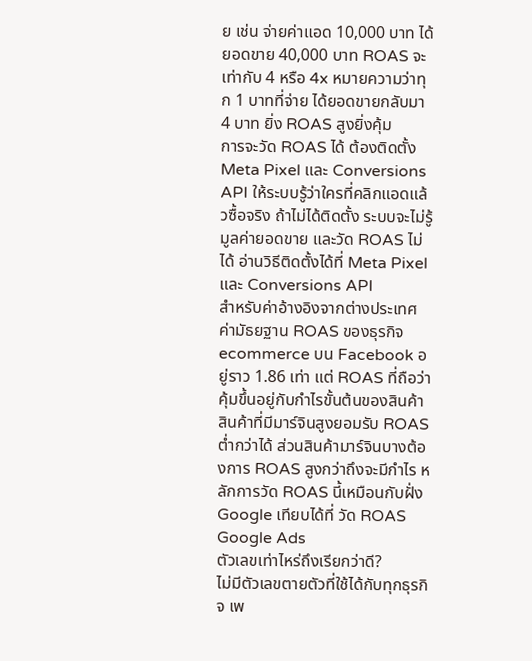ย เช่น จ่ายค่าแอด 10,000 บาท ได้ยอดขาย 40,000 บาท ROAS จะเท่ากับ 4 หรือ 4x หมายความว่าทุก 1 บาทที่จ่าย ได้ยอดขายกลับมา 4 บาท ยิ่ง ROAS สูงยิ่งคุ้ม
การจะวัด ROAS ได้ ต้องติดตั้ง Meta Pixel และ Conversions API ให้ระบบรู้ว่าใครที่คลิกแอดแล้วซื้อจริง ถ้าไม่ได้ติดตั้ง ระบบจะไม่รู้มูลค่ายอดขาย และวัด ROAS ไม่ได้ อ่านวิธีติดตั้งได้ที่ Meta Pixel และ Conversions API
สำหรับค่าอ้างอิงจากต่างประเทศ ค่ามัธยฐาน ROAS ของธุรกิจ ecommerce บน Facebook อยู่ราว 1.86 เท่า แต่ ROAS ที่ถือว่าคุ้มขึ้นอยู่กับกำไรขั้นต้นของสินค้า สินค้าที่มีมาร์จินสูงยอมรับ ROAS ต่ำกว่าได้ ส่วนสินค้ามาร์จินบางต้องการ ROAS สูงกว่าถึงจะมีกำไร หลักการวัด ROAS นี้เหมือนกับฝั่ง Google เทียบได้ที่ วัด ROAS Google Ads
ตัวเลขเท่าไหร่ถึงเรียกว่าดี?
ไม่มีตัวเลขตายตัวที่ใช้ได้กับทุกธุรกิจ เพ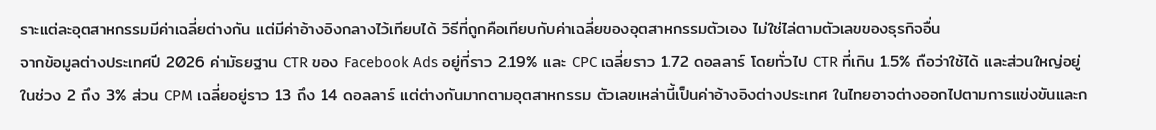ราะแต่ละอุตสาหกรรมมีค่าเฉลี่ยต่างกัน แต่มีค่าอ้างอิงกลางไว้เทียบได้ วิธีที่ถูกคือเทียบกับค่าเฉลี่ยของอุตสาหกรรมตัวเอง ไม่ใช่ไล่ตามตัวเลขของธุรกิจอื่น
จากข้อมูลต่างประเทศปี 2026 ค่ามัธยฐาน CTR ของ Facebook Ads อยู่ที่ราว 2.19% และ CPC เฉลี่ยราว 1.72 ดอลลาร์ โดยทั่วไป CTR ที่เกิน 1.5% ถือว่าใช้ได้ และส่วนใหญ่อยู่ในช่วง 2 ถึง 3% ส่วน CPM เฉลี่ยอยู่ราว 13 ถึง 14 ดอลลาร์ แต่ต่างกันมากตามอุตสาหกรรม ตัวเลขเหล่านี้เป็นค่าอ้างอิงต่างประเทศ ในไทยอาจต่างออกไปตามการแข่งขันและก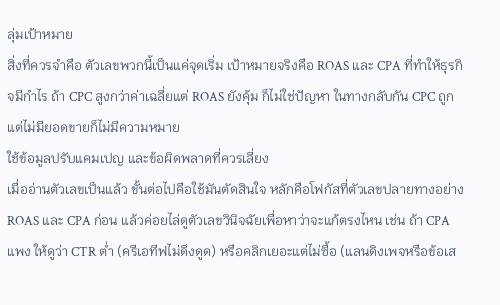ลุ่มเป้าหมาย
สิ่งที่ควรจำคือ ตัวเลขพวกนี้เป็นแค่จุดเริ่ม เป้าหมายจริงคือ ROAS และ CPA ที่ทำให้ธุรกิจมีกำไร ถ้า CPC สูงกว่าค่าเฉลี่ยแต่ ROAS ยังคุ้ม ก็ไม่ใช่ปัญหา ในทางกลับกัน CPC ถูกแต่ไม่มียอดขายก็ไม่มีความหมาย
ใช้ข้อมูลปรับแคมเปญ และข้อผิดพลาดที่ควรเลี่ยง
เมื่ออ่านตัวเลขเป็นแล้ว ขั้นต่อไปคือใช้มันตัดสินใจ หลักคือโฟกัสที่ตัวเลขปลายทางอย่าง ROAS และ CPA ก่อน แล้วค่อยไล่ดูตัวเลขวินิจฉัยเพื่อหาว่าจะแก้ตรงไหน เช่น ถ้า CPA แพง ให้ดูว่า CTR ต่ำ (ครีเอทีฟไม่ดึงดูด) หรือคลิกเยอะแต่ไม่ซื้อ (แลนดิงเพจหรือข้อเส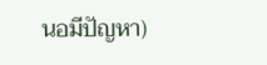นอมีปัญหา)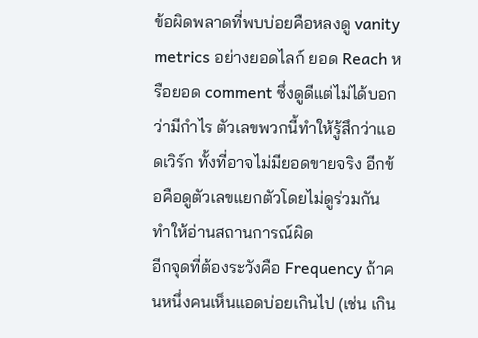ข้อผิดพลาดที่พบบ่อยคือหลงดู vanity metrics อย่างยอดไลก์ ยอด Reach หรือยอด comment ซึ่งดูดีแต่ไม่ได้บอกว่ามีกำไร ตัวเลขพวกนี้ทำให้รู้สึกว่าแอดเวิร์ก ทั้งที่อาจไม่มียอดขายจริง อีกข้อคือดูตัวเลขแยกตัวโดยไม่ดูร่วมกัน ทำให้อ่านสถานการณ์ผิด
อีกจุดที่ต้องระวังคือ Frequency ถ้าคนหนึ่งคนเห็นแอดบ่อยเกินไป (เช่น เกิน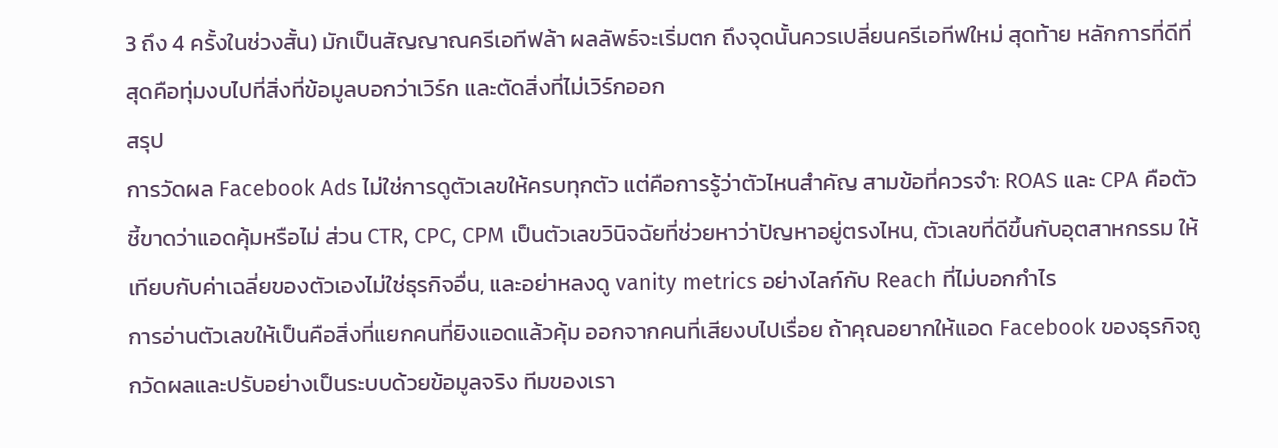3 ถึง 4 ครั้งในช่วงสั้น) มักเป็นสัญญาณครีเอทีฟล้า ผลลัพธ์จะเริ่มตก ถึงจุดนั้นควรเปลี่ยนครีเอทีฟใหม่ สุดท้าย หลักการที่ดีที่สุดคือทุ่มงบไปที่สิ่งที่ข้อมูลบอกว่าเวิร์ก และตัดสิ่งที่ไม่เวิร์กออก
สรุป
การวัดผล Facebook Ads ไม่ใช่การดูตัวเลขให้ครบทุกตัว แต่คือการรู้ว่าตัวไหนสำคัญ สามข้อที่ควรจำ: ROAS และ CPA คือตัวชี้ขาดว่าแอดคุ้มหรือไม่ ส่วน CTR, CPC, CPM เป็นตัวเลขวินิจฉัยที่ช่วยหาว่าปัญหาอยู่ตรงไหน, ตัวเลขที่ดีขึ้นกับอุตสาหกรรม ให้เทียบกับค่าเฉลี่ยของตัวเองไม่ใช่ธุรกิจอื่น, และอย่าหลงดู vanity metrics อย่างไลก์กับ Reach ที่ไม่บอกกำไร
การอ่านตัวเลขให้เป็นคือสิ่งที่แยกคนที่ยิงแอดแล้วคุ้ม ออกจากคนที่เสียงบไปเรื่อย ถ้าคุณอยากให้แอด Facebook ของธุรกิจถูกวัดผลและปรับอย่างเป็นระบบด้วยข้อมูลจริง ทีมของเรา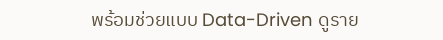พร้อมช่วยแบบ Data-Driven ดูราย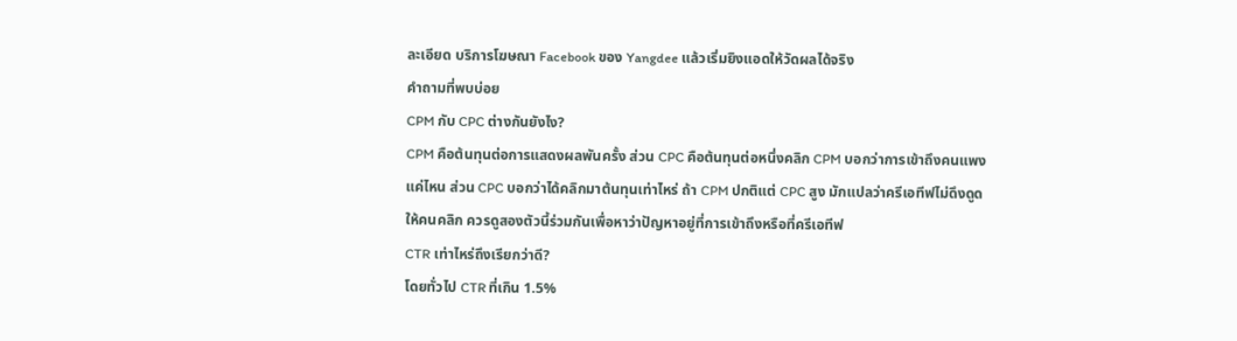ละเอียด บริการโฆษณา Facebook ของ Yangdee แล้วเริ่มยิงแอดให้วัดผลได้จริง
คำถามที่พบบ่อย
CPM กับ CPC ต่างกันยังไง?
CPM คือต้นทุนต่อการแสดงผลพันครั้ง ส่วน CPC คือต้นทุนต่อหนึ่งคลิก CPM บอกว่าการเข้าถึงคนแพงแค่ไหน ส่วน CPC บอกว่าได้คลิกมาต้นทุนเท่าไหร่ ถ้า CPM ปกติแต่ CPC สูง มักแปลว่าครีเอทีฟไม่ดึงดูดให้คนคลิก ควรดูสองตัวนี้ร่วมกันเพื่อหาว่าปัญหาอยู่ที่การเข้าถึงหรือที่ครีเอทีฟ
CTR เท่าไหร่ถึงเรียกว่าดี?
โดยทั่วไป CTR ที่เกิน 1.5%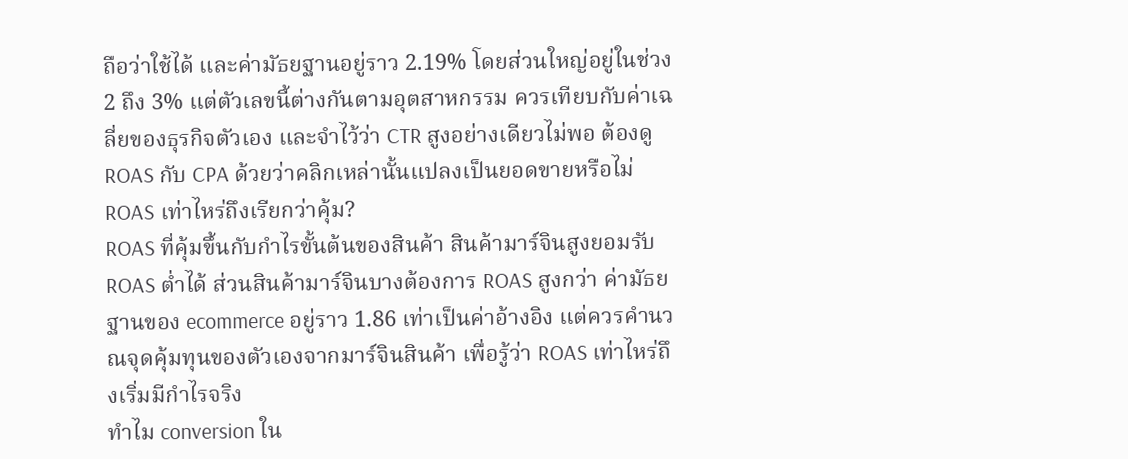ถือว่าใช้ได้ และค่ามัธยฐานอยู่ราว 2.19% โดยส่วนใหญ่อยู่ในช่วง 2 ถึง 3% แต่ตัวเลขนี้ต่างกันตามอุตสาหกรรม ควรเทียบกับค่าเฉลี่ยของธุรกิจตัวเอง และจำไว้ว่า CTR สูงอย่างเดียวไม่พอ ต้องดู ROAS กับ CPA ด้วยว่าคลิกเหล่านั้นแปลงเป็นยอดขายหรือไม่
ROAS เท่าไหร่ถึงเรียกว่าคุ้ม?
ROAS ที่คุ้มขึ้นกับกำไรขั้นต้นของสินค้า สินค้ามาร์จินสูงยอมรับ ROAS ต่ำได้ ส่วนสินค้ามาร์จินบางต้องการ ROAS สูงกว่า ค่ามัธยฐานของ ecommerce อยู่ราว 1.86 เท่าเป็นค่าอ้างอิง แต่ควรคำนวณจุดคุ้มทุนของตัวเองจากมาร์จินสินค้า เพื่อรู้ว่า ROAS เท่าไหร่ถึงเริ่มมีกำไรจริง
ทำไม conversion ใน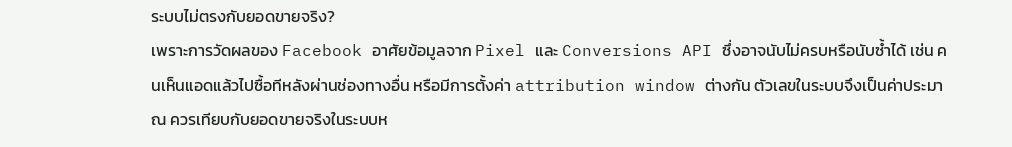ระบบไม่ตรงกับยอดขายจริง?
เพราะการวัดผลของ Facebook อาศัยข้อมูลจาก Pixel และ Conversions API ซึ่งอาจนับไม่ครบหรือนับซ้ำได้ เช่น คนเห็นแอดแล้วไปซื้อทีหลังผ่านช่องทางอื่น หรือมีการตั้งค่า attribution window ต่างกัน ตัวเลขในระบบจึงเป็นค่าประมาณ ควรเทียบกับยอดขายจริงในระบบห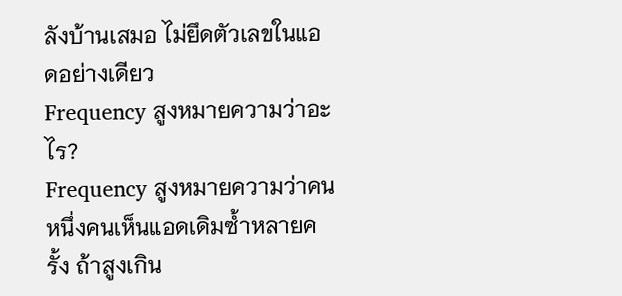ลังบ้านเสมอ ไม่ยึดตัวเลขในแอดอย่างเดียว
Frequency สูงหมายความว่าอะไร?
Frequency สูงหมายความว่าคนหนึ่งคนเห็นแอดเดิมซ้ำหลายครั้ง ถ้าสูงเกิน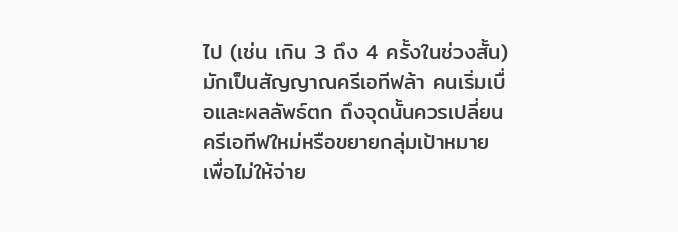ไป (เช่น เกิน 3 ถึง 4 ครั้งในช่วงสั้น) มักเป็นสัญญาณครีเอทีฟล้า คนเริ่มเบื่อและผลลัพธ์ตก ถึงจุดนั้นควรเปลี่ยนครีเอทีฟใหม่หรือขยายกลุ่มเป้าหมาย เพื่อไม่ให้จ่าย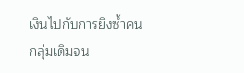เงินไปกับการยิงซ้ำคนกลุ่มเดิมจน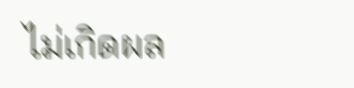ไม่เกิดผล